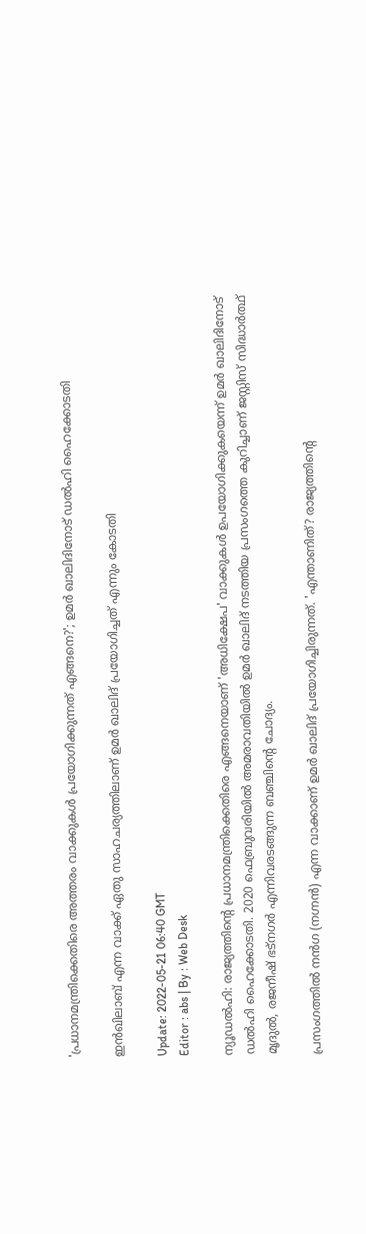'പ്രധാനമന്ത്രിക്കെതിരെ അത്തരം വാക്കുകൾ പ്രയോഗിക്കുന്നത് എങ്ങനെ?'; ഉമർ ഖാലിദിനോട് ഡൽഹി ഹൈക്കോടതി

ഇൻഖിലാബ് എന്ന വാക്ക് ഏതു സാഹചര്യത്തിലാണ് ഉമർ ഖാലിദ് പ്രയോഗിച്ചത് എന്നും കോടതി

Update: 2022-05-21 06:40 GMT
Editor : abs | By : Web Desk

ന്യൂഡൽഹി: രാജ്യത്തിന്റെ പ്രധാനമന്ത്രിക്കെതിരെ എങ്ങനെയാണ് 'അധിക്ഷേപ' വാക്കുകൾ ഉപയോഗിക്കുകയെന്ന് ഉമർ ഖാലിദിനോട് ഡൽഹി ഹൈക്കോടതി. 2020 ഫെബ്രുവരിയിൽ അമരാവതിയിൽ ഉമർ ഖാലിദ് നടത്തിയ പ്രസംഗത്തെ കുറിച്ചാണ് ജസ്റ്റിസ് സിദ്ധാർത്ഥ് മൃദുൽ, രജനീഷ് ഭട്‌നഗർ എന്നിവരടങ്ങുന്ന ബഞ്ചിന്റെ ചോദ്യം.

പ്രസംഗത്തിൽ നൻഗ (നഗ്നൻ) എന്ന വാക്കാണ് ഉമർ ഖാലിദ് പ്രയോഗിച്ചിരുന്നത്. 'എന്താണിത്? രാജ്യത്തിന്റെ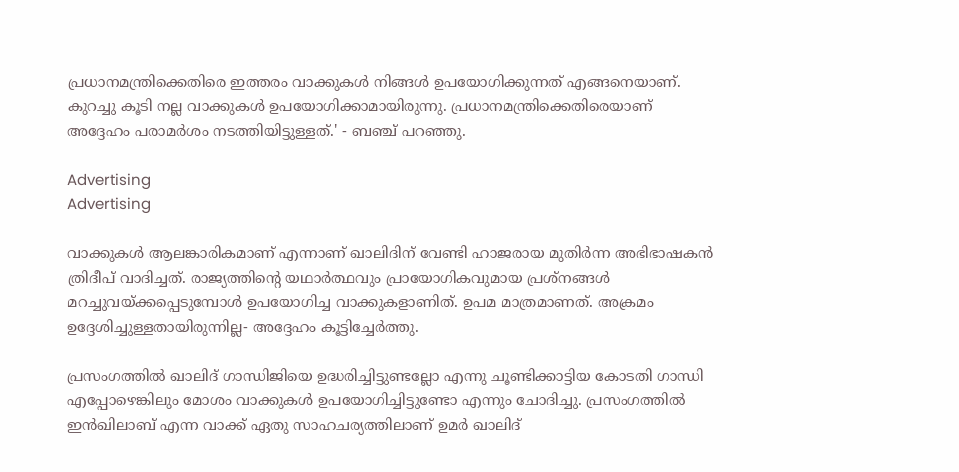പ്രധാനമന്ത്രിക്കെതിരെ ഇത്തരം വാക്കുകൾ നിങ്ങൾ ഉപയോഗിക്കുന്നത് എങ്ങനെയാണ്. കുറച്ചു കൂടി നല്ല വാക്കുകൾ ഉപയോഗിക്കാമായിരുന്നു. പ്രധാനമന്ത്രിക്കെതിരെയാണ് അദ്ദേഹം പരാമർശം നടത്തിയിട്ടുള്ളത്.' - ബഞ്ച് പറഞ്ഞു.

Advertising
Advertising

വാക്കുകൾ ആലങ്കാരികമാണ് എന്നാണ് ഖാലിദിന് വേണ്ടി ഹാജരായ മുതിർന്ന അഭിഭാഷകൻ ത്രിദീപ് വാദിച്ചത്. രാജ്യത്തിന്റെ യഥാർത്ഥവും പ്രായോഗികവുമായ പ്രശ്‌നങ്ങൾ മറച്ചുവയ്ക്കപ്പെടുമ്പോൾ ഉപയോഗിച്ച വാക്കുകളാണിത്. ഉപമ മാത്രമാണത്. അക്രമം ഉദ്ദേശിച്ചുള്ളതായിരുന്നില്ല- അദ്ദേഹം കൂട്ടിച്ചേർത്തു.

പ്രസംഗത്തിൽ ഖാലിദ് ഗാന്ധിജിയെ ഉദ്ധരിച്ചിട്ടുണ്ടല്ലോ എന്നു ചൂണ്ടിക്കാട്ടിയ കോടതി ഗാന്ധി എപ്പോഴെങ്കിലും മോശം വാക്കുകൾ ഉപയോഗിച്ചിട്ടുണ്ടോ എന്നും ചോദിച്ചു. പ്രസംഗത്തിൽ ഇൻഖിലാബ് എന്ന വാക്ക് ഏതു സാഹചര്യത്തിലാണ് ഉമർ ഖാലിദ്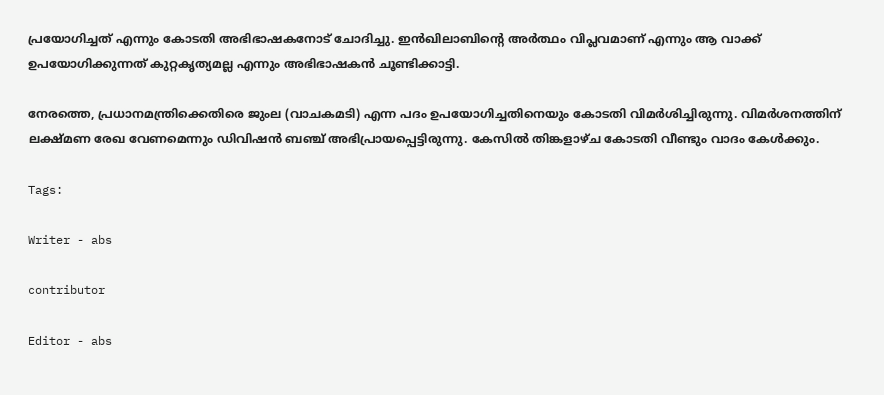പ്രയോഗിച്ചത് എന്നും കോടതി അഭിഭാഷകനോട് ചോദിച്ചു. ഇൻഖിലാബിന്റെ അർത്ഥം വിപ്ലവമാണ് എന്നും ആ വാക്ക് ഉപയോഗിക്കുന്നത് കുറ്റകൃത്യമല്ല എന്നും അഭിഭാഷകൻ ചൂണ്ടിക്കാട്ടി.

നേരത്തെ, പ്രധാനമന്ത്രിക്കെതിരെ ജുംല (വാചകമടി) എന്ന പദം ഉപയോഗിച്ചതിനെയും കോടതി വിമർശിച്ചിരുന്നു. വിമർശനത്തിന് ലക്ഷ്മണ രേഖ വേണമെന്നും ഡിവിഷൻ ബഞ്ച് അഭിപ്രായപ്പെട്ടിരുന്നു. കേസിൽ തിങ്കളാഴ്ച കോടതി വീണ്ടും വാദം കേൾക്കും.

Tags:

Writer - abs

contributor

Editor - abs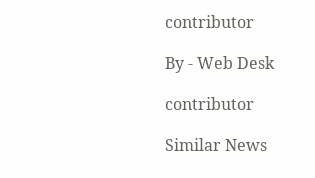contributor

By - Web Desk

contributor

Similar News